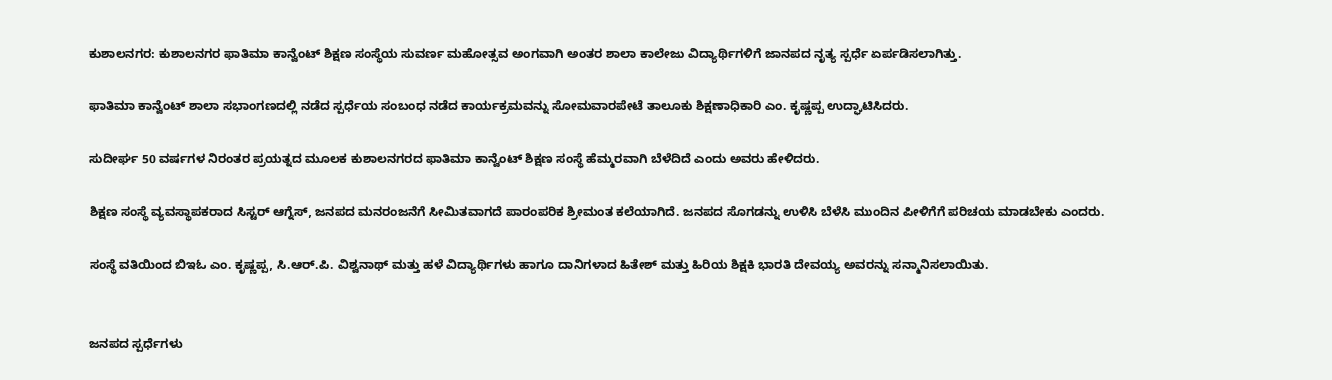ಕುಶಾಲನಗರ: ಕುಶಾಲನಗರ ಫಾತಿಮಾ ಕಾನ್ವೆಂಟ್ ಶಿಕ್ಷಣ ಸಂಸ್ಥೆಯ ಸುವರ್ಣ ಮಹೋತ್ಸವ ಅಂಗವಾಗಿ ಅಂತರ ಶಾಲಾ ಕಾಲೇಜು ವಿದ್ಯಾರ್ಥಿಗಳಿಗೆ ಜಾನಪದ ನೃತ್ಯ ಸ್ಪರ್ಧೆ ಏರ್ಪಡಿಸಲಾಗಿತ್ತು.

ಫಾತಿಮಾ ಕಾನ್ವೆಂಟ್ ಶಾಲಾ ಸಭಾಂಗಣದಲ್ಲಿ ನಡೆದ ಸ್ಪರ್ಧೆಯ ಸಂಬಂಧ ನಡೆದ ಕಾರ್ಯಕ್ರಮವನ್ನು ಸೋಮವಾರಪೇಟೆ ತಾಲೂಕು ಶಿಕ್ಷಣಾಧಿಕಾರಿ ಎಂ. ಕೃಷ್ಣಪ್ಪ ಉದ್ಘಾಟಿಸಿದರು.

ಸುದೀರ್ಘ 50 ವರ್ಷಗಳ ನಿರಂತರ ಪ್ರಯತ್ನದ ಮೂಲಕ ಕುಶಾಲನಗರದ ಫಾತಿಮಾ ಕಾನ್ವೆಂಟ್ ಶಿಕ್ಷಣ ಸಂಸ್ಥೆ ಹೆಮ್ಮರವಾಗಿ ಬೆಳೆದಿದೆ ಎಂದು ಅವರು ಹೇಳಿದರು.

ಶಿಕ್ಷಣ ಸಂಸ್ಥೆ ವ್ಯವಸ್ಥಾಪಕರಾದ ಸಿಸ್ಟರ್ ಆಗ್ನೆಸ್, ಜನಪದ ಮನರಂಜನೆಗೆ ಸೀಮಿತವಾಗದೆ ಪಾರಂಪರಿಕ ಶ್ರೀಮಂತ ಕಲೆಯಾಗಿದೆ. ಜನಪದ ಸೊಗಡನ್ನು ಉಳಿಸಿ ಬೆಳೆಸಿ ಮುಂದಿನ ಪೀಳಿಗೆಗೆ ಪರಿಚಯ ಮಾಡಬೇಕು ಎಂದರು.

ಸಂಸ್ಥೆ ವತಿಯಿಂದ ಬಿಇಓ ಎಂ. ಕೃಷ್ಣಪ್ಪ, ಸಿ.ಆರ್.ಪಿ. ವಿಶ್ವನಾಥ್ ಮತ್ತು ಹಳೆ ವಿದ್ಯಾರ್ಥಿಗಳು ಹಾಗೂ ದಾನಿಗಳಾದ ಹಿತೇಶ್ ಮತ್ತು ಹಿರಿಯ ಶಿಕ್ಷಕಿ ಭಾರತಿ ದೇವಯ್ಯ ಅವರನ್ನು ಸನ್ಮಾನಿಸಲಾಯಿತು.


ಜನಪದ ಸ್ಪರ್ಧೆಗಳು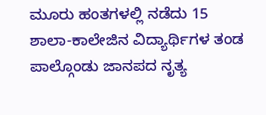ಮೂರು ಹಂತಗಳಲ್ಲಿ ನಡೆದು 15 ಶಾಲಾ-ಕಾಲೇಜಿನ ವಿದ್ಯಾರ್ಥಿಗಳ ತಂಡ ಪಾಲ್ಗೊಂಡು ಜಾನಪದ ನೃತ್ಯ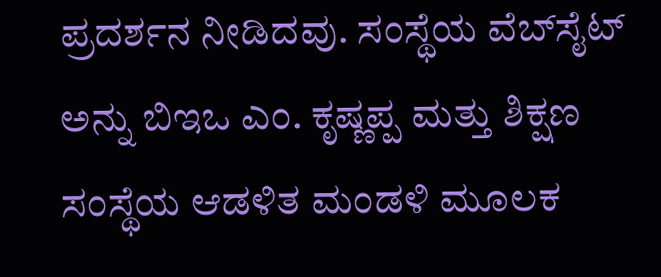ಪ್ರದರ್ಶನ ನೀಡಿದವು. ಸಂಸ್ಥೆಯ ವೆಬ್‌ಸೈಟ್ ಅನ್ನು ಬಿಇಒ ಎಂ. ಕೃಷ್ಣಪ್ಪ ಮತ್ತು ಶಿಕ್ಷಣ ಸಂಸ್ಥೆಯ ಆಡಳಿತ ಮಂಡಳಿ ಮೂಲಕ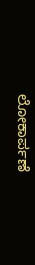ಲೋಕಾರ್ಪಣೆ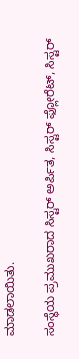ಮಾಡಲಾಯಿತು.

ಸಂಸ್ಥೆಯ ಪ್ರಮುಖರಾದ ಸಿಸ್ಟರ್ ಅರ್ಪಿತ, ಸಿಸ್ಟರ್ ಫ್ಲೋರೆಟ್, ಸಿಸ್ಟರ್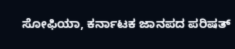ಸೋಫಿಯಾ, ಕರ್ನಾಟಕ ಜಾನಪದ ಪರಿಷತ್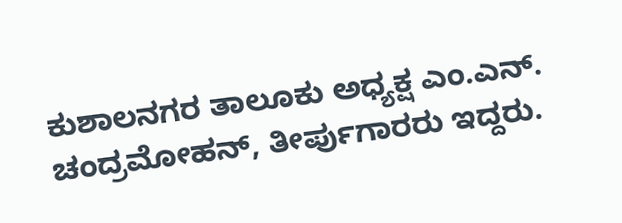ಕುಶಾಲನಗರ ತಾಲೂಕು ಅಧ್ಯಕ್ಷ ಎಂ.ಎನ್. ಚಂದ್ರಮೋಹನ್, ತೀರ್ಪುಗಾರರು ಇದ್ದರು.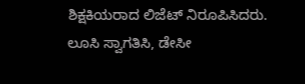ಶಿಕ್ಷಕಿಯರಾದ ಲಿಜೆಟ್ ನಿರೂಪಿಸಿದರು. ಲೂಸಿ ಸ್ವಾಗತಿಸಿ, ಡೇಸೀ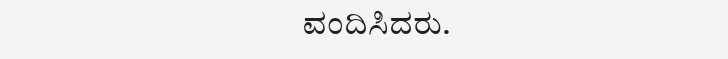ವಂದಿಸಿದರು.